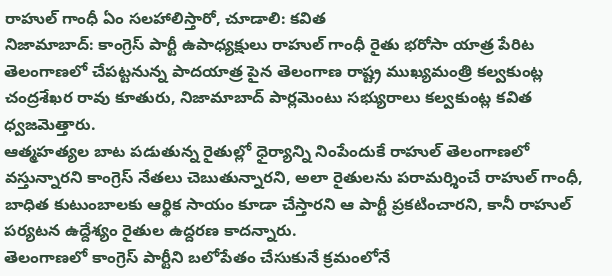రాహుల్ గాంధీ ఏం సలహాలిస్తారో, చూడాలి: కవిత
నిజామాబాద్: కాంగ్రెస్ పార్టీ ఉపాధ్యక్షులు రాహుల్ గాంధీ రైతు భరోసా యాత్ర పేరిట తెలంగాణలో చేపట్టనున్న పాదయాత్ర పైన తెలంగాణ రాష్ట్ర ముఖ్యమంత్రి కల్వకుంట్ల చంద్రశేఖర రావు కూతురు, నిజామాబాద్ పార్లమెంటు సభ్యురాలు కల్వకుంట్ల కవిత ధ్వజమెత్తారు.
ఆత్మహత్యల బాట పడుతున్న రైతుల్లో ధైర్యాన్ని నింపేందుకే రాహుల్ తెలంగాణలో వస్తున్నారని కాంగ్రెస్ నేతలు చెబుతున్నారని, అలా రైతులను పరామర్శించే రాహుల్ గాంధీ, బాధిత కుటుంబాలకు ఆర్థిక సాయం కూడా చేస్తారని ఆ పార్టీ ప్రకటించారని, కానీ రాహుల్ పర్యటన ఉద్దేశ్యం రైతుల ఉద్దరణ కాదన్నారు.
తెలంగాణలో కాంగ్రెస్ పార్టీని బలోపేతం చేసుకునే క్రమంలోనే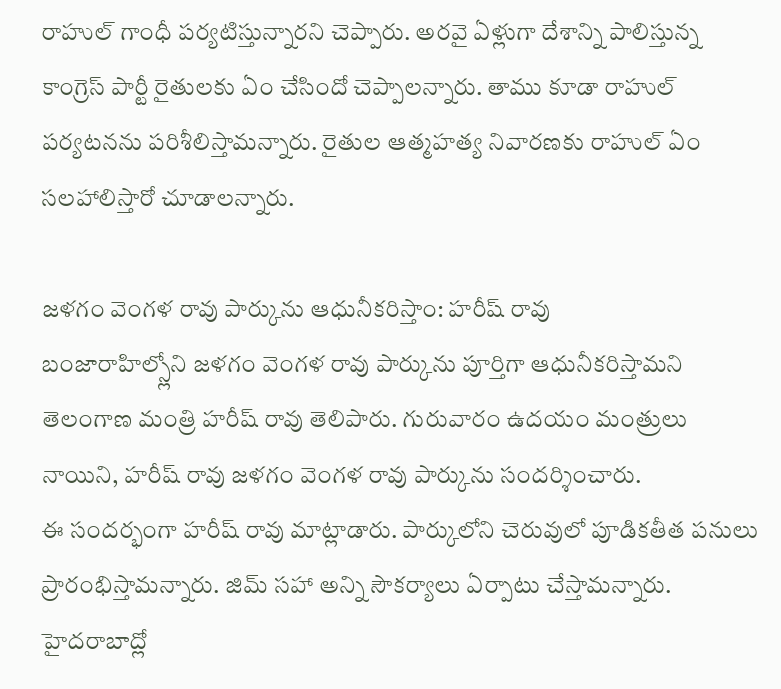రాహుల్ గాంధీ పర్యటిస్తున్నారని చెప్పారు. అరవై ఏళ్లుగా దేశాన్ని పాలిస్తున్న కాంగ్రెస్ పార్టీ రైతులకు ఏం చేసిందో చెప్పాలన్నారు. తాము కూడా రాహుల్ పర్యటనను పరిశీలిస్తామన్నారు. రైతుల ఆత్మహత్య నివారణకు రాహుల్ ఏం సలహాలిస్తారో చూడాలన్నారు.

జళగం వెంగళ రావు పార్కును ఆధునీకరిస్తాం: హరీష్ రావు
బంజారాహిల్స్లోని జళగం వెంగళ రావు పార్కును పూర్తిగా ఆధునీకరిస్తామని తెలంగాణ మంత్రి హరీష్ రావు తెలిపారు. గురువారం ఉదయం మంత్రులు నాయిని, హరీష్ రావు జళగం వెంగళ రావు పార్కును సందర్శించారు.
ఈ సందర్భంగా హరీష్ రావు మాట్లాడారు. పార్కులోని చెరువులో పూడికతీత పనులు ప్రారంభిస్తామన్నారు. జిమ్ సహా అన్ని సౌకర్యాలు ఏర్పాటు చేస్తామన్నారు. హైదరాబాద్లో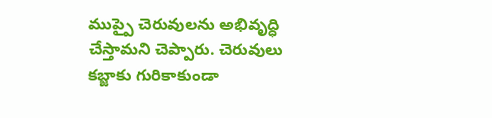ముప్పై చెరువులను అభివృద్ధి చేస్తామని చెప్పారు. చెరువులు కబ్జాకు గురికాకుండా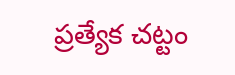ప్రత్యేక చట్టం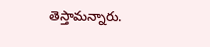తెస్తామన్నారు.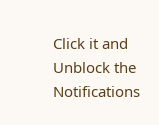Click it and Unblock the Notifications